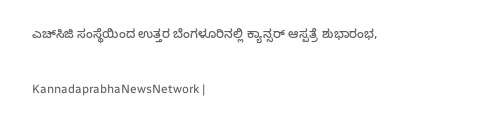ಎಚ್‌ಸಿಜಿ ಸಂಸ್ಥೆಯಿಂದ ಉತ್ತರ ಬೆಂಗಳೂರಿನಲ್ಲಿ ಕ್ಯಾನ್ಸರ್ ಆಸ್ಪತ್ರೆ ಶುಭಾರಂಭ,

KannadaprabhaNewsNetwork |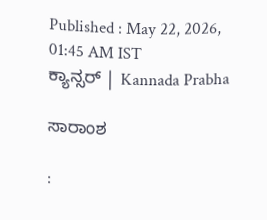Published : May 22, 2026, 01:45 AM IST
ಕ್ಯಾನ್ಸರ್ | Kannada Prabha

ಸಾರಾಂಶ

: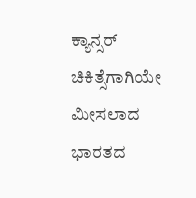ಕ್ಯಾನ್ಸರ್‌ ಚಿಕಿತ್ಸೆಗಾಗಿಯೇ ಮೀಸಲಾದ ಭಾರತದ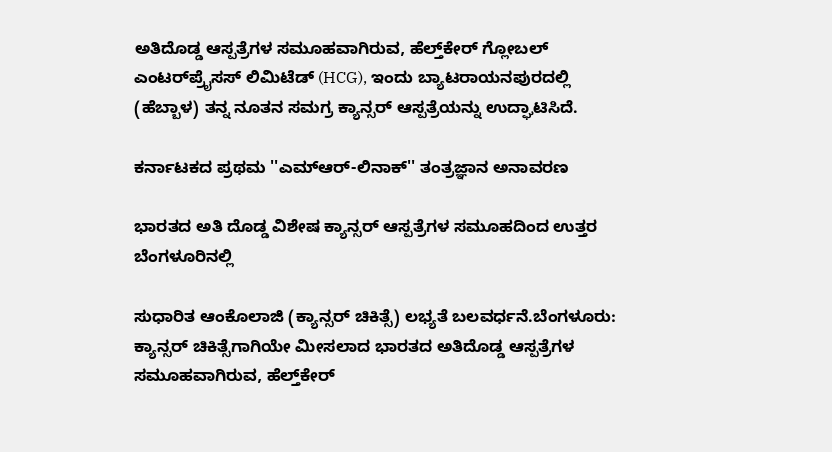ಅತಿದೊಡ್ಡ ಆಸ್ಪತ್ರೆಗಳ ಸಮೂಹವಾಗಿರುವ, ಹೆಲ್ತ್‌ಕೇರ್ ಗ್ಲೋಬಲ್ ಎಂಟರ್‌ಪ್ರೈಸಸ್ ಲಿಮಿಟೆಡ್ (HCG), ಇಂದು ಬ್ಯಾಟರಾಯನಪುರದಲ್ಲಿ (ಹೆಬ್ಬಾಳ) ತನ್ನ ನೂತನ ಸಮಗ್ರ ಕ್ಯಾನ್ಸರ್ ಆಸ್ಪತ್ರೆಯನ್ನು ಉದ್ಘಾಟಿಸಿದೆ.

ಕರ್ನಾಟಕದ ಪ್ರಥಮ ''ಎಮ್‌ಆರ್-ಲಿನಾಕ್'' ತಂತ್ರಜ್ಞಾನ ಅನಾವರಣ

ಭಾರತದ ಅತಿ ದೊಡ್ಡ ವಿಶೇಷ ಕ್ಯಾನ್ಸರ್ ಆಸ್ಪತ್ರೆಗಳ ಸಮೂಹದಿಂದ ಉತ್ತರ ಬೆಂಗಳೂರಿನಲ್ಲಿ

ಸುಧಾರಿತ ಆಂಕೊಲಾಜಿ (ಕ್ಯಾನ್ಸರ್ ಚಿಕಿತ್ಸೆ) ಲಭ್ಯತೆ ಬಲವರ್ಧನೆ.ಬೆಂಗಳೂರು: ಕ್ಯಾನ್ಸರ್‌ ಚಿಕಿತ್ಸೆಗಾಗಿಯೇ ಮೀಸಲಾದ ಭಾರತದ ಅತಿದೊಡ್ಡ ಆಸ್ಪತ್ರೆಗಳ ಸಮೂಹವಾಗಿರುವ, ಹೆಲ್ತ್‌ಕೇರ್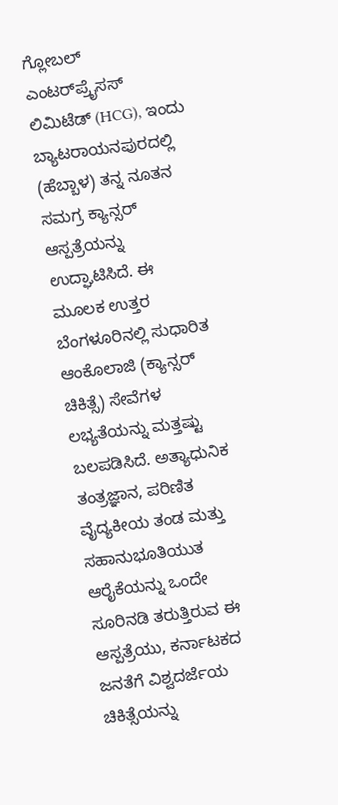ಗ್ಲೋಬಲ್ ಎಂಟರ್‌ಪ್ರೈಸಸ್ ಲಿಮಿಟೆಡ್ (HCG), ಇಂದು ಬ್ಯಾಟರಾಯನಪುರದಲ್ಲಿ (ಹೆಬ್ಬಾಳ) ತನ್ನ ನೂತನ ಸಮಗ್ರ ಕ್ಯಾನ್ಸರ್ ಆಸ್ಪತ್ರೆಯನ್ನು ಉದ್ಘಾಟಿಸಿದೆ. ಈ ಮೂಲಕ ಉತ್ತರ ಬೆಂಗಳೂರಿನಲ್ಲಿ ಸುಧಾರಿತ ಆಂಕೊಲಾಜಿ (ಕ್ಯಾನ್ಸರ್ ಚಿಕಿತ್ಸೆ) ಸೇವೆಗಳ ಲಭ್ಯತೆಯನ್ನು ಮತ್ತಷ್ಟು ಬಲಪಡಿಸಿದೆ. ಅತ್ಯಾಧುನಿಕ ತಂತ್ರಜ್ಞಾನ, ಪರಿಣಿತ ವೈದ್ಯಕೀಯ ತಂಡ ಮತ್ತು ಸಹಾನುಭೂತಿಯುತ ಆರೈಕೆಯನ್ನು ಒಂದೇ ಸೂರಿನಡಿ ತರುತ್ತಿರುವ ಈ ಆಸ್ಪತ್ರೆಯು, ಕರ್ನಾಟಕದ ಜನತೆಗೆ ವಿಶ್ವದರ್ಜೆಯ ಚಿಕಿತ್ಸೆಯನ್ನು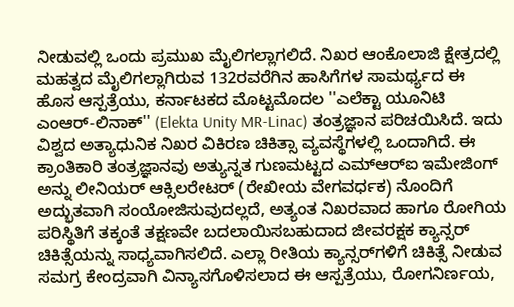ನೀಡುವಲ್ಲಿ ಒಂದು ಪ್ರಮುಖ ಮೈಲಿಗಲ್ಲಾಗಲಿದೆ. ನಿಖರ ಆಂಕೊಲಾಜಿ ಕ್ಷೇತ್ರದಲ್ಲಿ ಮಹತ್ವದ ಮೈಲಿಗಲ್ಲಾಗಿರುವ 132ರವರೆಗಿನ ಹಾಸಿಗೆಗಳ ಸಾಮರ್ಥ್ಯದ ಈ ಹೊಸ ಆಸ್ಪತ್ರೆಯು, ಕರ್ನಾಟಕದ ಮೊಟ್ಟಮೊದಲ ''ಎಲೆಕ್ಟಾ ಯೂನಿಟಿ ಎಂಆರ್-ಲಿನಾಕ್'' (Elekta Unity MR-Linac) ತಂತ್ರಜ್ಞಾನ ಪರಿಚಯಿಸಿದೆ. ಇದು ವಿಶ್ವದ ಅತ್ಯಾಧುನಿಕ ನಿಖರ ವಿಕಿರಣ ಚಿಕಿತ್ಸಾ ವ್ಯವಸ್ಥೆಗಳಲ್ಲಿ ಒಂದಾಗಿದೆ. ಈ ಕ್ರಾಂತಿಕಾರಿ ತಂತ್ರಜ್ಞಾನವು ಅತ್ಯುನ್ನತ ಗುಣಮಟ್ಟದ ಎಮ್‌ಆರ್‌ಐ ಇಮೇಜಿಂಗ್ ಅನ್ನು ಲೀನಿಯರ್ ಆಕ್ಸಿಲರೇಟರ್ (ರೇಖೀಯ ವೇಗವರ್ಧಕ) ನೊಂದಿಗೆ ಅದ್ಭುತವಾಗಿ ಸಂಯೋಜಿಸುವುದಲ್ಲದೆ, ಅತ್ಯಂತ ನಿಖರವಾದ ಹಾಗೂ ರೋಗಿಯ ಪರಿಸ್ಥಿತಿಗೆ ತಕ್ಕಂತೆ ತಕ್ಷಣವೇ ಬದಲಾಯಿಸಬಹುದಾದ ಜೀವರಕ್ಷಕ ಕ್ಯಾನ್ಸರ್ ಚಿಕಿತ್ಸೆಯನ್ನು ಸಾಧ್ಯವಾಗಿಸಲಿದೆ. ಎಲ್ಲಾ ರೀತಿಯ ಕ್ಯಾನ್ಸರ್‌ಗಳಿಗೆ ಚಿಕಿತ್ಸೆ ನೀಡುವ ಸಮಗ್ರ ಕೇಂದ್ರವಾಗಿ ವಿನ್ಯಾಸಗೊಳಿಸಲಾದ ಈ ಆಸ್ಪತ್ರೆಯು, ರೋಗನಿರ್ಣಯ,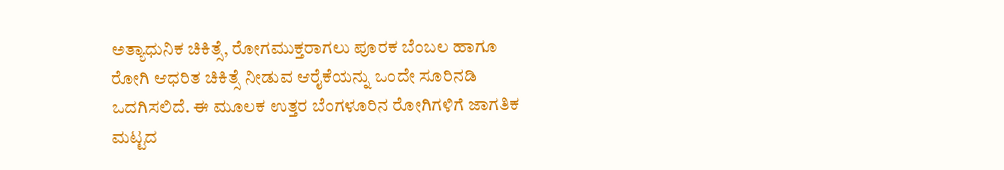ಅತ್ಯಾಧುನಿಕ ಚಿಕಿತ್ಸೆ, ರೋಗಮುಕ್ತರಾಗಲು ಪೂರಕ ಬೆಂಬಲ ಹಾಗೂ ರೋಗಿ ಆಧರಿತ ಚಿಕಿತ್ಸೆ ನೀಡುವ ಆರೈಕೆಯನ್ನು ಒಂದೇ ಸೂರಿನಡಿ ಒದಗಿಸಲಿದೆ. ಈ ಮೂಲಕ ಉತ್ತರ ಬೆಂಗಳೂರಿನ ರೋಗಿಗಳಿಗೆ ಜಾಗತಿಕ ಮಟ್ಟದ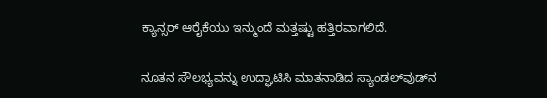ಕ್ಯಾನ್ಸರ್ ಆರೈಕೆಯು ಇನ್ಮುಂದೆ ಮತ್ತಷ್ಟು ಹತ್ತಿರವಾಗಲಿದೆ.

ನೂತನ ಸೌಲಭ್ಯವನ್ನು ಉದ್ಘಾಟಿಸಿ ಮಾತನಾಡಿದ ಸ್ಯಾಂಡಲ್‌ವುಡ್‌ನ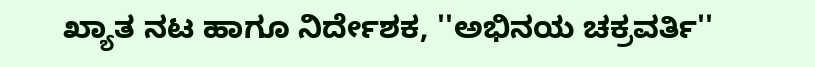ಖ್ಯಾತ ನಟ ಹಾಗೂ ನಿರ್ದೇಶಕ, ''ಅಭಿನಯ ಚಕ್ರವರ್ತಿ''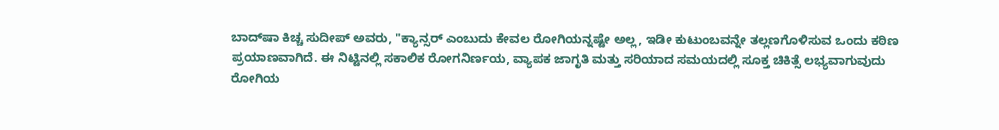ಬಾದ್‌ಷಾ ಕಿಚ್ಚ ಸುದೀಪ್ ಅವರು, "ಕ್ಯಾನ್ಸರ್ ಎಂಬುದು ಕೇವಲ ರೋಗಿಯನ್ನಷ್ಟೇ ಅಲ್ಲ, ಇಡೀ ಕುಟುಂಬವನ್ನೇ ತಲ್ಲಣಗೊಳಿಸುವ ಒಂದು ಕಠಿಣ ಪ್ರಯಾಣವಾಗಿದೆ. ಈ ನಿಟ್ಟಿನಲ್ಲಿ ಸಕಾಲಿಕ ರೋಗನಿರ್ಣಯ, ವ್ಯಾಪಕ ಜಾಗೃತಿ ಮತ್ತು ಸರಿಯಾದ ಸಮಯದಲ್ಲಿ ಸೂಕ್ತ ಚಿಕಿತ್ಸೆ ಲಭ್ಯವಾಗುವುದು ರೋಗಿಯ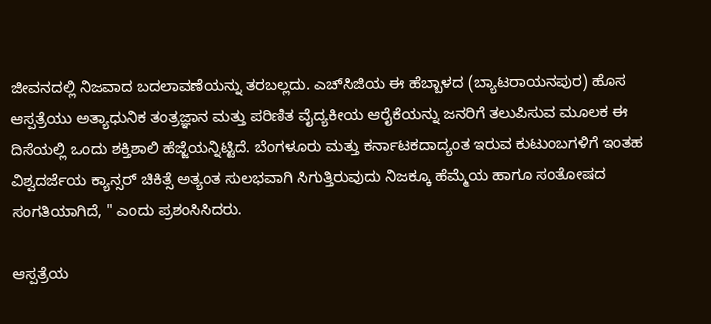ಜೀವನದಲ್ಲಿ ನಿಜವಾದ ಬದಲಾವಣೆಯನ್ನು ತರಬಲ್ಲದು. ಎಚ್‌ಸಿಜಿಯ ಈ ಹೆಬ್ಬಾಳದ (ಬ್ಯಾಟರಾಯನಪುರ) ಹೊಸ ಆಸ್ಪತ್ರೆಯು ಅತ್ಯಾಧುನಿಕ ತಂತ್ರಜ್ಞಾನ ಮತ್ತು ಪರಿಣಿತ ವೈದ್ಯಕೀಯ ಆರೈಕೆಯನ್ನು ಜನರಿಗೆ ತಲುಪಿಸುವ ಮೂಲಕ ಈ ದಿಸೆಯಲ್ಲಿ ಒಂದು ಶಕ್ತಿಶಾಲಿ ಹೆಜ್ಜೆಯನ್ನಿಟ್ಟಿದೆ. ಬೆಂಗಳೂರು ಮತ್ತು ಕರ್ನಾಟಕದಾದ್ಯಂತ ಇರುವ ಕುಟುಂಬಗಳಿಗೆ ಇಂತಹ ವಿಶ್ವದರ್ಜೆಯ ಕ್ಯಾನ್ಸರ್ ಚಿಕಿತ್ಸೆ ಅತ್ಯಂತ ಸುಲಭವಾಗಿ ಸಿಗುತ್ತಿರುವುದು ನಿಜಕ್ಕೂ ಹೆಮ್ಮೆಯ ಹಾಗೂ ಸಂತೋಷದ ಸಂಗತಿಯಾಗಿದೆ, " ಎಂದು ಪ್ರಶಂಸಿಸಿದರು.

ಆಸ್ಪತ್ರೆಯ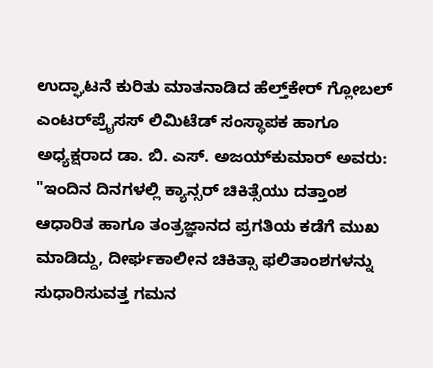ಉದ್ಘಾಟನೆ ಕುರಿತು ಮಾತನಾಡಿದ ಹೆಲ್ತ್‌ಕೇರ್ ಗ್ಲೋಬಲ್ ಎಂಟರ್‌ಪ್ರೈಸಸ್ ಲಿಮಿಟೆಡ್ ಸಂಸ್ಥಾಪಕ ಹಾಗೂ ಅಧ್ಯಕ್ಷರಾದ ಡಾ. ಬಿ. ಎಸ್. ಅಜಯ್‌ಕುಮಾರ್ ಅವರು: "ಇಂದಿನ ದಿನಗಳಲ್ಲಿ ಕ್ಯಾನ್ಸರ್ ಚಿಕಿತ್ಸೆಯು ದತ್ತಾಂಶ ಆಧಾರಿತ ಹಾಗೂ ತಂತ್ರಜ್ಞಾನದ ಪ್ರಗತಿಯ ಕಡೆಗೆ ಮುಖ ಮಾಡಿದ್ದು, ದೀರ್ಘಕಾಲೀನ ಚಿಕಿತ್ಸಾ ಫಲಿತಾಂಶಗಳನ್ನು ಸುಧಾರಿಸುವತ್ತ ಗಮನ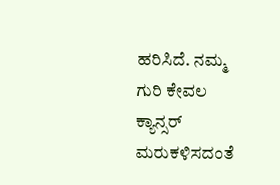ಹರಿಸಿದೆ. ನಮ್ಮ ಗುರಿ ಕೇವಲ ಕ್ಯಾನ್ಸರ್ ಮರುಕಳಿಸದಂತೆ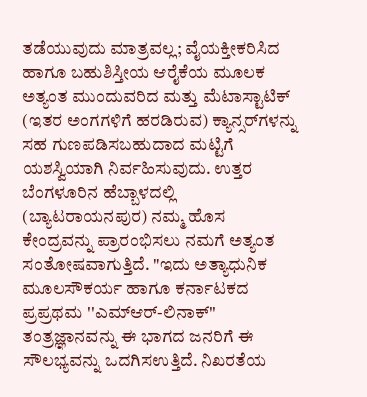ತಡೆಯುವುದು ಮಾತ್ರವಲ್ಲ; ವೈಯಕ್ತೀಕರಿಸಿದ ಹಾಗೂ ಬಹುಶಿಸ್ತೀಯ ಆರೈಕೆಯ ಮೂಲಕ ಅತ್ಯಂತ ಮುಂದುವರಿದ ಮತ್ತು ಮೆಟಾಸ್ಟಾಟಿಕ್ (ಇತರ ಅಂಗಗಳಿಗೆ ಹರಡಿರುವ) ಕ್ಯಾನ್ಸರ್‌ಗಳನ್ನು ಸಹ ಗುಣಪಡಿಸಬಹುದಾದ ಮಟ್ಟಿಗೆ ಯಶಸ್ವಿಯಾಗಿ ನಿರ್ವಹಿಸುವುದು. ಉತ್ತರ ಬೆಂಗಳೂರಿನ ಹೆಬ್ಬಾಳದಲ್ಲಿ (ಬ್ಯಾಟರಾಯನಪುರ) ನಮ್ಮ ಹೊಸ ಕೇಂದ್ರವನ್ನು ಪ್ರಾರಂಭಿಸಲು ನಮಗೆ ಅತ್ಯಂತ ಸಂತೋಷವಾಗುತ್ತಿದೆ. "ಇದು ಅತ್ಯಾಧುನಿಕ ಮೂಲಸೌಕರ್ಯ ಹಾಗೂ ಕರ್ನಾಟಕದ ಪ್ರಪ್ರಥಮ ''ಎಮ್‌ಆರ್-ಲಿನಾಕ್'' ತಂತ್ರಜ್ಞಾನವನ್ನು ಈ ಭಾಗದ ಜನರಿಗೆ ಈ ಸೌಲಭ್ಯವನ್ನು ಒದಗಿಸಉತ್ತಿದೆ. ನಿಖರತೆಯ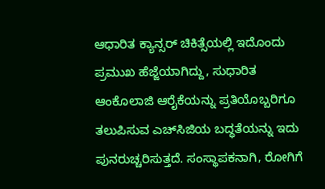ಆಧಾರಿತ ಕ್ಯಾನ್ಸರ್ ಚಿಕಿತ್ಸೆಯಲ್ಲಿ ಇದೊಂದು ಪ್ರಮುಖ ಹೆಜ್ಜೆಯಾಗಿದ್ದು, ಸುಧಾರಿತ ಆಂಕೊಲಾಜಿ ಆರೈಕೆಯನ್ನು ಪ್ರತಿಯೊಬ್ಬರಿಗೂ ತಲುಪಿಸುವ ಎಚ್‌ಸಿಜಿಯ ಬದ್ಧತೆಯನ್ನು ಇದು ಪುನರುಚ್ಚರಿಸುತ್ತದೆ. ಸಂಸ್ಥಾಪಕನಾಗಿ, ರೋಗಿಗೆ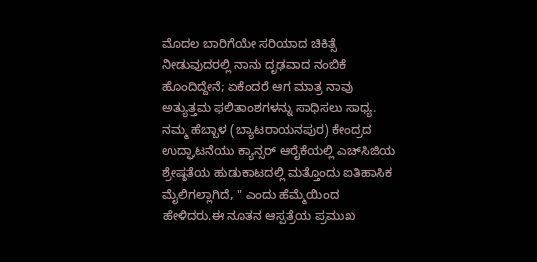ಮೊದಲ ಬಾರಿಗೆಯೇ ಸರಿಯಾದ ಚಿಕಿತ್ಸೆ ನೀಡುವುದರಲ್ಲಿ ನಾನು ದೃಢವಾದ ನಂಬಿಕೆ ಹೊಂದಿದ್ದೇನೆ; ಏಕೆಂದರೆ ಆಗ ಮಾತ್ರ ನಾವು ಅತ್ಯುತ್ತಮ ಫಲಿತಾಂಶಗಳನ್ನು ಸಾಧಿಸಲು ಸಾಧ್ಯ. ನಮ್ಮ ಹೆಬ್ಬಾಳ (ಬ್ಯಾಟರಾಯನಪುರ) ಕೇಂದ್ರದ ಉದ್ಘಾಟನೆಯು ಕ್ಯಾನ್ಸರ್ ಆರೈಕೆಯಲ್ಲಿ ಎಚ್‌ಸಿಜಿಯ ಶ್ರೇಷ್ಠತೆಯ ಹುಡುಕಾಟದಲ್ಲಿ ಮತ್ತೊಂದು ಐತಿಹಾಸಿಕ ಮೈಲಿಗಲ್ಲಾಗಿದೆ, " ಎಂದು ಹೆಮ್ಮೆಯಿಂದ ಹೇಳಿದರು.ಈ ನೂತನ ಆಸ್ಪತ್ರೆಯ ಪ್ರಮುಖ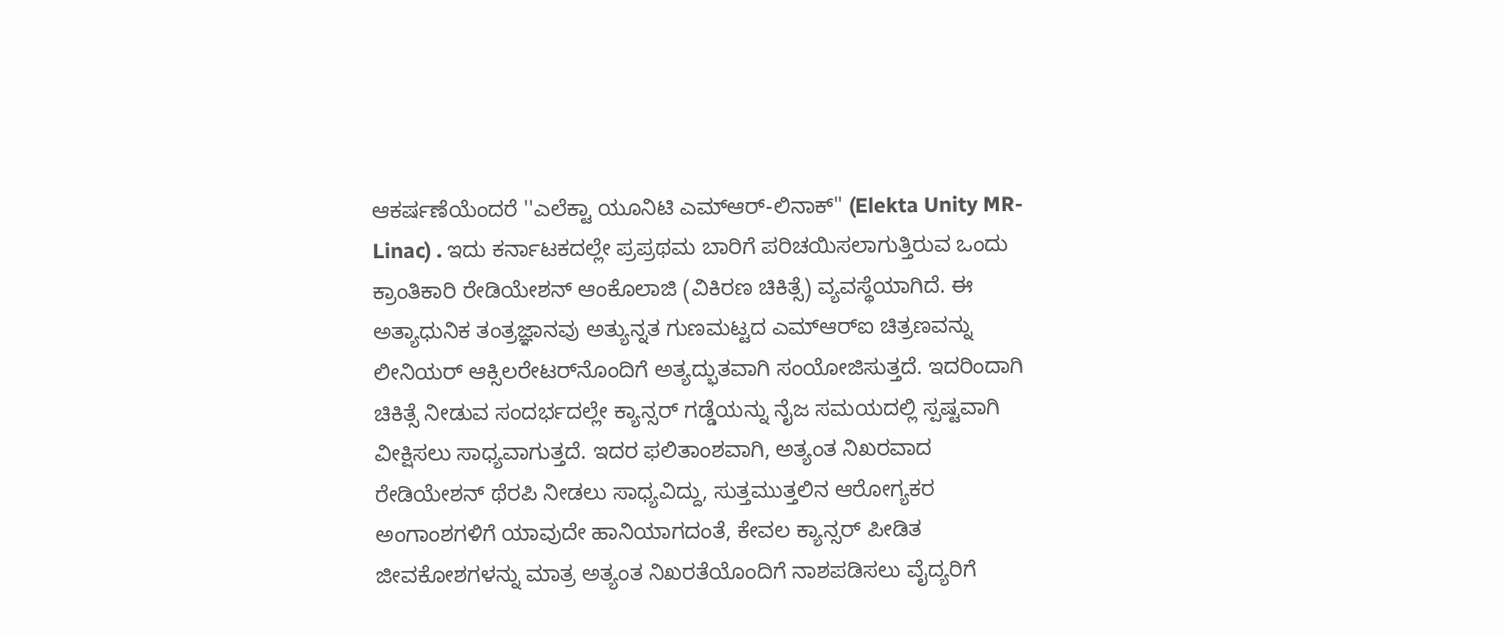ಆಕರ್ಷಣೆಯೆಂದರೆ ''ಎಲೆಕ್ಟಾ ಯೂನಿಟಿ ಎಮ್‌ಆರ್-ಲಿನಾಕ್'' (Elekta Unity MR-Linac) . ಇದು ಕರ್ನಾಟಕದಲ್ಲೇ ಪ್ರಪ್ರಥಮ ಬಾರಿಗೆ ಪರಿಚಯಿಸಲಾಗುತ್ತಿರುವ ಒಂದು ಕ್ರಾಂತಿಕಾರಿ ರೇಡಿಯೇಶನ್ ಆಂಕೊಲಾಜಿ (ವಿಕಿರಣ ಚಿಕಿತ್ಸೆ) ವ್ಯವಸ್ಥೆಯಾಗಿದೆ. ಈ ಅತ್ಯಾಧುನಿಕ ತಂತ್ರಜ್ಞಾನವು ಅತ್ಯುನ್ನತ ಗುಣಮಟ್ಟದ ಎಮ್‌ಆರ್‌ಐ ಚಿತ್ರಣವನ್ನು ಲೀನಿಯರ್ ಆಕ್ಸಿಲರೇಟರ್‌ನೊಂದಿಗೆ ಅತ್ಯದ್ಭುತವಾಗಿ ಸಂಯೋಜಿಸುತ್ತದೆ. ಇದರಿಂದಾಗಿ ಚಿಕಿತ್ಸೆ ನೀಡುವ ಸಂದರ್ಭದಲ್ಲೇ ಕ್ಯಾನ್ಸರ್ ಗಡ್ಡೆಯನ್ನು ನೈಜ ಸಮಯದಲ್ಲಿ ಸ್ಪಷ್ಟವಾಗಿ ವೀಕ್ಷಿಸಲು ಸಾಧ್ಯವಾಗುತ್ತದೆ. ಇದರ ಫಲಿತಾಂಶವಾಗಿ, ಅತ್ಯಂತ ನಿಖರವಾದ ರೇಡಿಯೇಶನ್ ಥೆರಪಿ ನೀಡಲು ಸಾಧ್ಯವಿದ್ದು, ಸುತ್ತಮುತ್ತಲಿನ ಆರೋಗ್ಯಕರ ಅಂಗಾಂಶಗಳಿಗೆ ಯಾವುದೇ ಹಾನಿಯಾಗದಂತೆ, ಕೇವಲ ಕ್ಯಾನ್ಸರ್ ಪೀಡಿತ ಜೀವಕೋಶಗಳನ್ನು ಮಾತ್ರ ಅತ್ಯಂತ ನಿಖರತೆಯೊಂದಿಗೆ ನಾಶಪಡಿಸಲು ವೈದ್ಯರಿಗೆ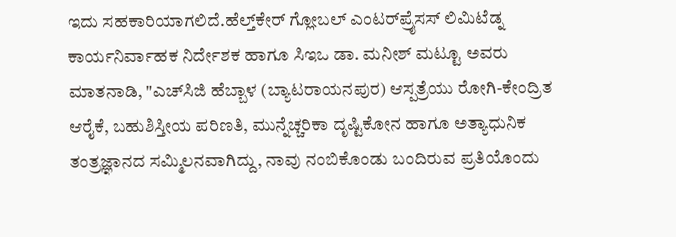ಇದು ಸಹಕಾರಿಯಾಗಲಿದೆ.ಹೆಲ್ತ್‌ಕೇರ್ ಗ್ಲೋಬಲ್ ಎಂಟರ್‌ಪ್ರೈಸಸ್ ಲಿಮಿಟೆಡ್ನ ಕಾರ್ಯನಿರ್ವಾಹಕ ನಿರ್ದೇಶಕ ಹಾಗೂ ಸಿಇಒ ಡಾ. ಮನೀಶ್ ಮಟ್ಟೂ ಅವರು ಮಾತನಾಡಿ, "ಎಚ್‌ಸಿಜಿ ಹೆಬ್ಬಾಳ (ಬ್ಯಾಟರಾಯನಪುರ) ಆಸ್ಪತ್ರೆಯು ರೋಗಿ-ಕೇಂದ್ರಿತ ಆರೈಕೆ, ಬಹುಶಿಸ್ತೀಯ ಪರಿಣತಿ, ಮುನ್ನೆಚ್ಚರಿಕಾ ದೃಷ್ಟಿಕೋನ ಹಾಗೂ ಅತ್ಯಾಧುನಿಕ ತಂತ್ರಜ್ಞಾನದ ಸಮ್ಮಿಲನವಾಗಿದ್ದು, ನಾವು ನಂಬಿಕೊಂಡು ಬಂದಿರುವ ಪ್ರತಿಯೊಂದು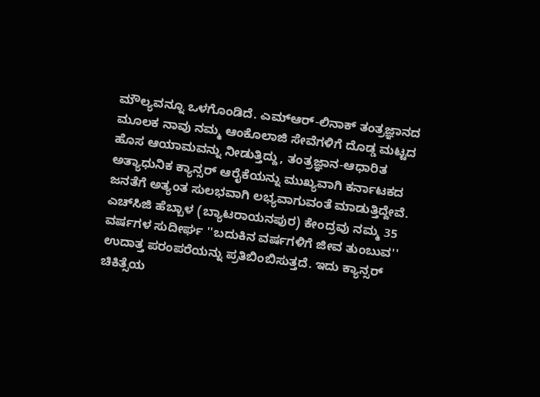ಮೌಲ್ಯವನ್ನೂ ಒಳಗೊಂಡಿದೆ. ಎಮ್‌ಆರ್-ಲಿನಾಕ್ ತಂತ್ರಜ್ಞಾನದ ಮೂಲಕ ನಾವು ನಮ್ಮ ಆಂಕೊಲಾಜಿ ಸೇವೆಗಳಿಗೆ ದೊಡ್ಡ ಮಟ್ಟದ ಹೊಸ ಆಯಾಮವನ್ನು ನೀಡುತ್ತಿದ್ದು, ತಂತ್ರಜ್ಞಾನ-ಆಧಾರಿತ ಅತ್ಯಾಧುನಿಕ ಕ್ಯಾನ್ಸರ್ ಆರೈಕೆಯನ್ನು ಮುಖ್ಯವಾಗಿ ಕರ್ನಾಟಕದ ಜನತೆಗೆ ಅತ್ಯಂತ ಸುಲಭವಾಗಿ ಲಭ್ಯವಾಗುವಂತೆ ಮಾಡುತ್ತಿದ್ದೇವೆ. ಎಚ್‌ಸಿಜಿ ಹೆಬ್ಬಾಳ (ಬ್ಯಾಟರಾಯನಪುರ) ಕೇಂದ್ರವು ನಮ್ಮ 35 ವರ್ಷಗಳ ಸುದೀರ್ಘ ''ಬದುಕಿನ ವರ್ಷಗಳಿಗೆ ಜೀವ ತುಂಬುವ'' ಉದಾತ್ತ ಪರಂಪರೆಯನ್ನು ಪ್ರತಿಬಿಂಬಿಸುತ್ತದೆ. ಇದು ಕ್ಯಾನ್ಸರ್ ಚಿಕಿತ್ಸೆಯ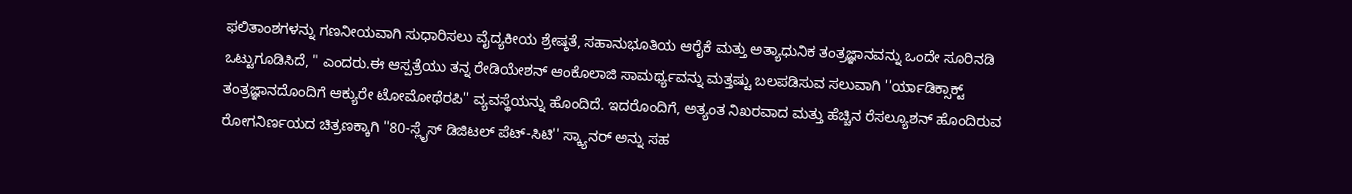ಫಲಿತಾಂಶಗಳನ್ನು ಗಣನೀಯವಾಗಿ ಸುಧಾರಿಸಲು ವೈದ್ಯಕೀಯ ಶ್ರೇಷ್ಠತೆ, ಸಹಾನುಭೂತಿಯ ಆರೈಕೆ ಮತ್ತು ಅತ್ಯಾಧುನಿಕ ತಂತ್ರಜ್ಞಾನವನ್ನು ಒಂದೇ ಸೂರಿನಡಿ ಒಟ್ಟುಗೂಡಿಸಿದೆ, " ಎಂದರು.ಈ ಆಸ್ಪತ್ರೆಯು ತನ್ನ ರೇಡಿಯೇಶನ್ ಆಂಕೊಲಾಜಿ ಸಾಮರ್ಥ್ಯವನ್ನು ಮತ್ತಷ್ಟು ಬಲಪಡಿಸುವ ಸಲುವಾಗಿ ''ರ್ಯಾಡಿಕ್ಸಾಕ್ಟ್ ತಂತ್ರಜ್ಞಾನದೊಂದಿಗೆ ಆಕ್ಯುರೇ ಟೋಮೋಥೆರಪಿ'' ವ್ಯವಸ್ಥೆಯನ್ನು ಹೊಂದಿದೆ. ಇದರೊಂದಿಗೆ, ಅತ್ಯಂತ ನಿಖರವಾದ ಮತ್ತು ಹೆಚ್ಚಿನ ರೆಸಲ್ಯೂಶನ್ ಹೊಂದಿರುವ ರೋಗನಿರ್ಣಯದ ಚಿತ್ರಣಕ್ಕಾಗಿ ''80-ಸ್ಲೈಸ್ ಡಿಜಿಟಲ್ ಪೆಟ್-ಸಿಟಿ'' ಸ್ಕ್ಯಾನರ್ ಅನ್ನು ಸಹ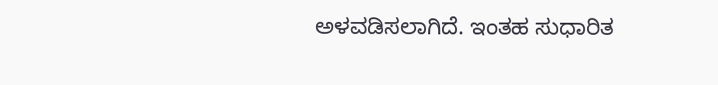ಅಳವಡಿಸಲಾಗಿದೆ. ಇಂತಹ ಸುಧಾರಿತ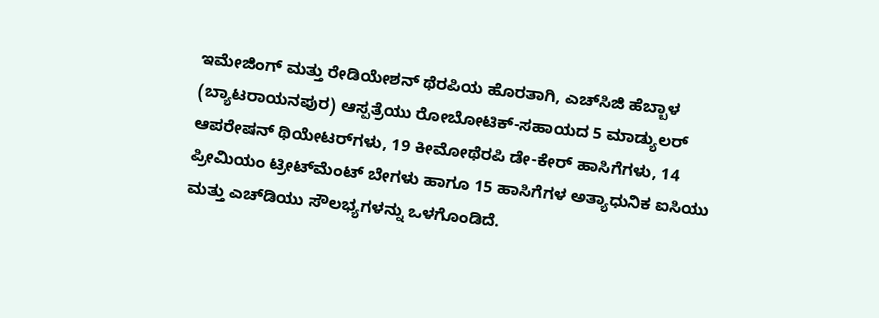ಇಮೇಜಿಂಗ್ ಮತ್ತು ರೇಡಿಯೇಶನ್ ಥೆರಪಿಯ ಹೊರತಾಗಿ, ಎಚ್‌ಸಿಜಿ ಹೆಬ್ಬಾಳ (ಬ್ಯಾಟರಾಯನಪುರ) ಆಸ್ಪತ್ರೆಯು ರೋಬೋಟಿಕ್-ಸಹಾಯದ 5 ಮಾಡ್ಯುಲರ್ ಆಪರೇಷನ್ ಥಿಯೇಟರ್‌ಗಳು, 19 ಕೀಮೋಥೆರಪಿ ಡೇ-ಕೇರ್ ಹಾಸಿಗೆಗಳು, 14 ಪ್ರೀಮಿಯಂ ಟ್ರೀಟ್‌ಮೆಂಟ್ ಬೇಗಳು ಹಾಗೂ 15 ಹಾಸಿಗೆಗಳ ಅತ್ಯಾಧುನಿಕ ಐಸಿಯು ಮತ್ತು ಎಚ್‌ಡಿಯು ಸೌಲಭ್ಯಗಳನ್ನು ಒಳಗೊಂಡಿದೆ.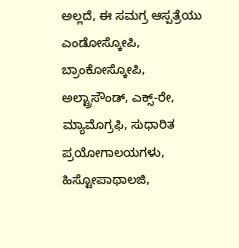ಅಲ್ಲದೆ, ಈ ಸಮಗ್ರ ಆಸ್ಪತ್ರೆಯು ಎಂಡೋಸ್ಕೋಪಿ, ಬ್ರಾಂಕೋಸ್ಕೋಪಿ, ಅಲ್ಟ್ರಾಸೌಂಡ್, ಎಕ್ಸ್-ರೇ, ಮ್ಯಾಮೊಗ್ರಫಿ, ಸುಧಾರಿತ ಪ್ರಯೋಗಾಲಯಗಳು, ಹಿಸ್ಟೋಪಾಥಾಲಜಿ,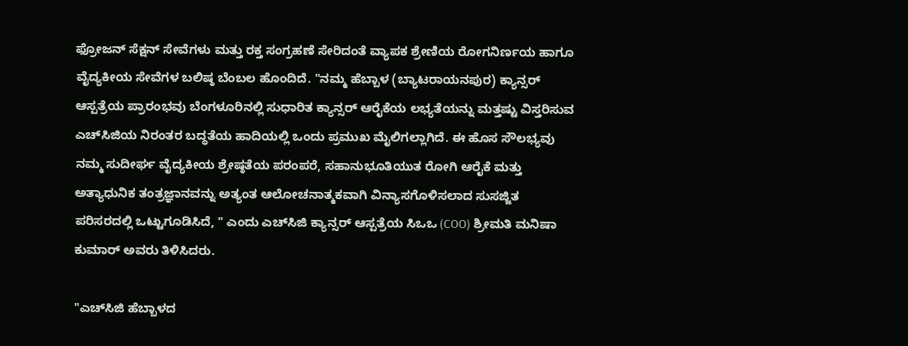ಫ್ರೋಜನ್ ಸೆಕ್ಷನ್ ಸೇವೆಗಳು ಮತ್ತು ರಕ್ತ ಸಂಗ್ರಹಣೆ ಸೇರಿದಂತೆ ವ್ಯಾಪಕ ಶ್ರೇಣಿಯ ರೋಗನಿರ್ಣಯ ಹಾಗೂ ವೈದ್ಯಕೀಯ ಸೇವೆಗಳ ಬಲಿಷ್ಠ ಬೆಂಬಲ ಹೊಂದಿದೆ. "ನಮ್ಮ ಹೆಬ್ಬಾಳ (ಬ್ಯಾಟರಾಯನಪುರ) ಕ್ಯಾನ್ಸರ್ ಆಸ್ಪತ್ರೆಯ ಪ್ರಾರಂಭವು ಬೆಂಗಳೂರಿನಲ್ಲಿ ಸುಧಾರಿತ ಕ್ಯಾನ್ಸರ್ ಆರೈಕೆಯ ಲಭ್ಯತೆಯನ್ನು ಮತ್ತಷ್ಟು ವಿಸ್ತರಿಸುವ ಎಚ್‌ಸಿಜಿಯ ನಿರಂತರ ಬದ್ಧತೆಯ ಹಾದಿಯಲ್ಲಿ ಒಂದು ಪ್ರಮುಖ ಮೈಲಿಗಲ್ಲಾಗಿದೆ. ಈ ಹೊಸ ಸೌಲಭ್ಯವು ನಮ್ಮ ಸುದೀರ್ಘ ವೈದ್ಯಕೀಯ ಶ್ರೇಷ್ಠತೆಯ ಪರಂಪರೆ, ಸಹಾನುಭೂತಿಯುತ ರೋಗಿ ಆರೈಕೆ ಮತ್ತು ಅತ್ಯಾಧುನಿಕ ತಂತ್ರಜ್ಞಾನವನ್ನು ಅತ್ಯಂತ ಆಲೋಚನಾತ್ಮಕವಾಗಿ ವಿನ್ಯಾಸಗೊಳಿಸಲಾದ ಸುಸಜ್ಜಿತ ಪರಿಸರದಲ್ಲಿ ಒಟ್ಟುಗೂಡಿಸಿದೆ, " ಎಂದು ಎಚ್‌ಸಿಜಿ ಕ್ಯಾನ್ಸರ್ ಆಸ್ಪತ್ರೆಯ ಸಿಒಒ (COO) ಶ್ರೀಮತಿ ಮನಿಷಾ ಕುಮಾರ್ ಅವರು ತಿಳಿಸಿದರು.

"ಎಚ್‌ಸಿಜಿ ಹೆಬ್ಬಾಳದ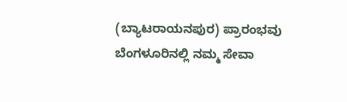(ಬ್ಯಾಟರಾಯನಪುರ) ಪ್ರಾರಂಭವು ಬೆಂಗಳೂರಿನಲ್ಲಿ ನಮ್ಮ ಸೇವಾ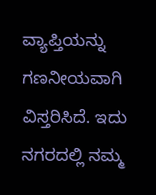ವ್ಯಾಪ್ತಿಯನ್ನು ಗಣನೀಯವಾಗಿ ವಿಸ್ತರಿಸಿದೆ. ಇದು ನಗರದಲ್ಲಿ ನಮ್ಮ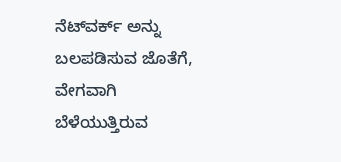ನೆಟ್‌ವರ್ಕ್ ಅನ್ನು ಬಲಪಡಿಸುವ ಜೊತೆಗೆ, ವೇಗವಾಗಿ ಬೆಳೆಯುತ್ತಿರುವ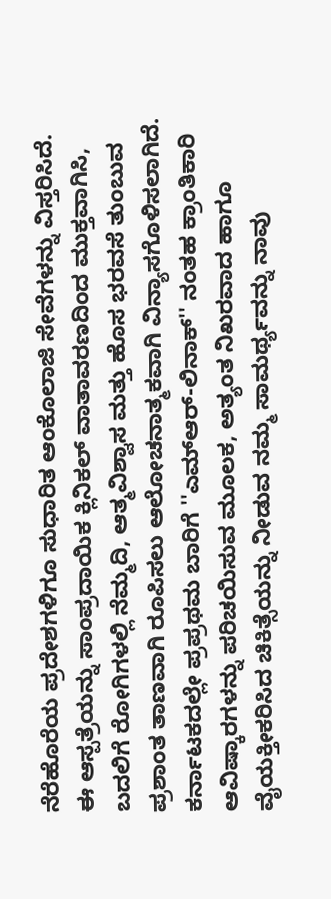ನೆರೆಹೊರೆಯ ಪ್ರದೇಶಗಳಿಗೂ ಸುಧಾರಿತ ಆಂಕೊಲಾಜಿ ಸೇವೆಗಳನ್ನು ವಿಸ್ತರಿಸಿದೆ. ಈ ಆಸ್ಪತ್ರೆಯನ್ನು ಸಾಂಪ್ರದಾಯಿಕ ಕ್ಲಿನಿಕಲ್ ವಾತಾವರಣದಿಂದ ಮುಕ್ತವಾಗಿಸಿ, ಬದಲಿಗೆ ರೋಗಿಗಳಲ್ಲಿ ನೆಮ್ಮದಿ, ಆತ್ಮವಿಶ್ವಾಸ ಮತ್ತು ಹೊಸ ಭರವಸೆ ತುಂಬುವ ಪ್ರಶಾಂತ ತಾಣವಾಗಿ ರೂಪಿಸಲು ಆಲೋಚನಾತ್ಮಕವಾಗಿ ವಿನ್ಯಾಸಗೊಳಿಸಲಾಗಿದೆ. ಕರ್ನಾಟಕದಲ್ಲೇ ಪ್ರಪ್ರಥಮ ಬಾರಿಗೆ ''ಎಮ್‌ಆರ್-ಲಿನಾಕ್'' ನಂತಹ ಕ್ರಾಂತಿಕಾರಿ ಆವಿಷ್ಕಾರಗಳನ್ನು ಪರಿಚಯಿಸುವ ಮೂಲಕ, ಅತ್ಯಂತ ನಿಖರವಾದ ಹಾಗೂ ವೈಯಕ್ತೀಕರಿಸಿದ ಚಿಕಿತ್ಸೆಯನ್ನು ನೀಡುವ ನಮ್ಮ ಸಾಮರ್ಥ್ಯವನ್ನು ನಾವು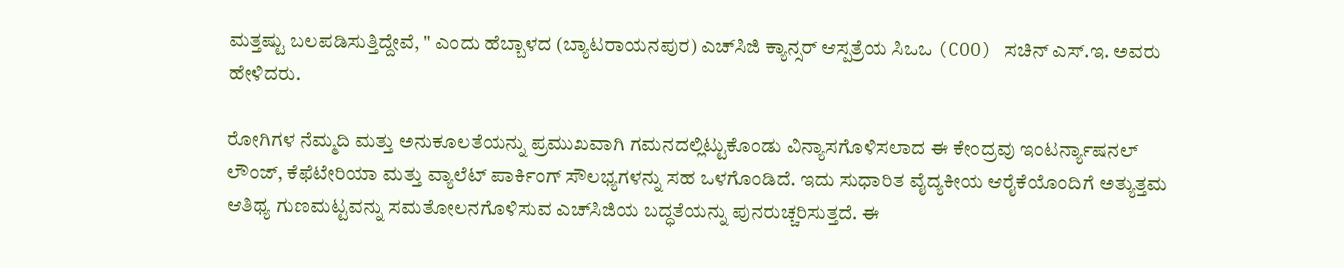ಮತ್ತಷ್ಟು ಬಲಪಡಿಸುತ್ತಿದ್ದೇವೆ, " ಎಂದು ಹೆಬ್ಬಾಳದ (ಬ್ಯಾಟರಾಯನಪುರ) ಎಚ್‌ಸಿಜಿ ಕ್ಯಾನ್ಸರ್ ಆಸ್ಪತ್ರೆಯ ಸಿಒಒ (COO) ಸಚಿನ್ ಎಸ್.ಇ. ಅವರು ಹೇಳಿದರು.

ರೋಗಿಗಳ ನೆಮ್ಮದಿ ಮತ್ತು ಅನುಕೂಲತೆಯನ್ನು ಪ್ರಮುಖವಾಗಿ ಗಮನದಲ್ಲಿಟ್ಟುಕೊಂಡು ವಿನ್ಯಾಸಗೊಳಿಸಲಾದ ಈ ಕೇಂದ್ರವು ಇಂಟರ್ನ್ಯಾಷನಲ್ ಲೌಂಜ್, ಕೆಫೆಟೇರಿಯಾ ಮತ್ತು ವ್ಯಾಲೆಟ್ ಪಾರ್ಕಿಂಗ್ ಸೌಲಭ್ಯಗಳನ್ನು ಸಹ ಒಳಗೊಂಡಿದೆ. ಇದು ಸುಧಾರಿತ ವೈದ್ಯಕೀಯ ಆರೈಕೆಯೊಂದಿಗೆ ಅತ್ಯುತ್ತಮ ಆತಿಥ್ಯ ಗುಣಮಟ್ಟವನ್ನು ಸಮತೋಲನಗೊಳಿಸುವ ಎಚ್‌ಸಿಜಿಯ ಬದ್ಧತೆಯನ್ನು ಪುನರುಚ್ಚರಿಸುತ್ತದೆ. ಈ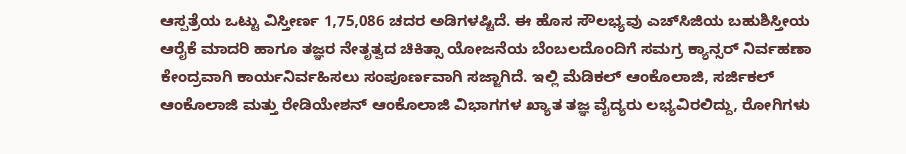ಆಸ್ಪತ್ರೆಯ ಒಟ್ಟು ವಿಸ್ತೀರ್ಣ 1,75,086 ಚದರ ಅಡಿಗಳಷ್ಟಿದೆ. ಈ ಹೊಸ ಸೌಲಭ್ಯವು ಎಚ್‌ಸಿಜಿಯ ಬಹುಶಿಸ್ತೀಯ ಆರೈಕೆ ಮಾದರಿ ಹಾಗೂ ತಜ್ಞರ ನೇತೃತ್ವದ ಚಿಕಿತ್ಸಾ ಯೋಜನೆಯ ಬೆಂಬಲದೊಂದಿಗೆ ಸಮಗ್ರ ಕ್ಯಾನ್ಸರ್ ನಿರ್ವಹಣಾ ಕೇಂದ್ರವಾಗಿ ಕಾರ್ಯನಿರ್ವಹಿಸಲು ಸಂಪೂರ್ಣವಾಗಿ ಸಜ್ಜಾಗಿದೆ. ಇಲ್ಲಿ ಮೆಡಿಕಲ್ ಆಂಕೊಲಾಜಿ, ಸರ್ಜಿಕಲ್ ಆಂಕೊಲಾಜಿ ಮತ್ತು ರೇಡಿಯೇಶನ್ ಆಂಕೊಲಾಜಿ ವಿಭಾಗಗಳ ಖ್ಯಾತ ತಜ್ಞ ವೈದ್ಯರು ಲಭ್ಯವಿರಲಿದ್ದು, ರೋಗಿಗಳು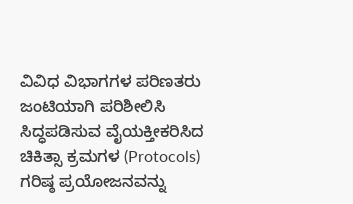ವಿವಿಧ ವಿಭಾಗಗಳ ಪರಿಣತರು ಜಂಟಿಯಾಗಿ ಪರಿಶೀಲಿಸಿ ಸಿದ್ಧಪಡಿಸುವ ವೈಯಕ್ತೀಕರಿಸಿದ ಚಿಕಿತ್ಸಾ ಕ್ರಮಗಳ (Protocols) ಗರಿಷ್ಠ ಪ್ರಯೋಜನವನ್ನು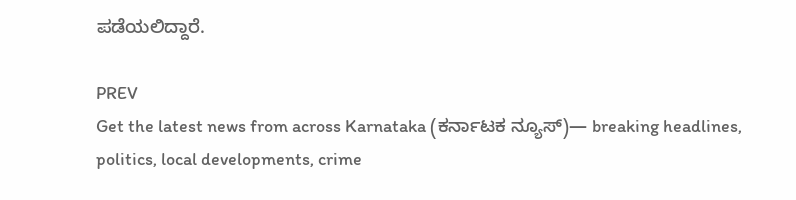ಪಡೆಯಲಿದ್ದಾರೆ.

PREV
Get the latest news from across Karnataka (ಕರ್ನಾಟಕ ನ್ಯೂಸ್)— breaking headlines, politics, local developments, crime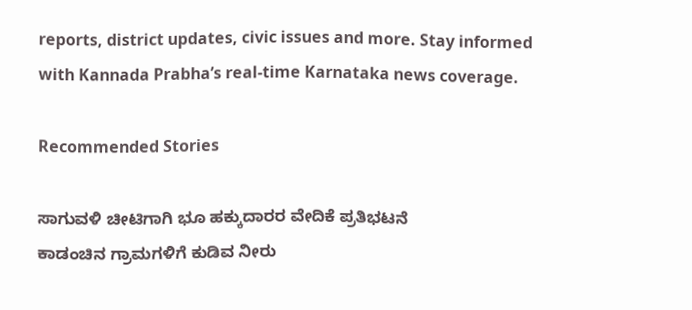reports, district updates, civic issues and more. Stay informed with Kannada Prabha’s real‑time Karnataka news coverage.

Recommended Stories

ಸಾಗುವಳಿ ಚೀಟಿಗಾಗಿ ಭೂ ಹಕ್ಕುದಾರರ ವೇದಿಕೆ ಪ್ರತಿಭಟನೆ
ಕಾಡಂಚಿನ ಗ್ರಾಮಗಳಿಗೆ ಕುಡಿವ ನೀರು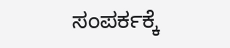ಸಂಪರ್ಕಕ್ಕೆ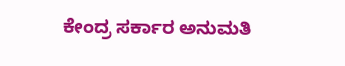ಕೇಂದ್ರ ಸರ್ಕಾರ ಅನುಮತಿ